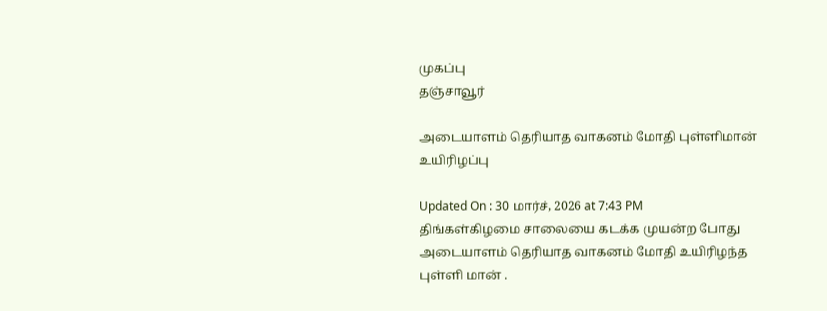முகப்பு
தஞ்சாவூர்

அடையாளம் தெரியாத வாகனம் மோதி புள்ளிமான் உயிரிழப்பு

Updated On : 30 மார்ச், 2026 at 7:43 PM
திங்கள்கிழமை சாலையை கடக்க முயன்ற போது அடையாளம் தெரியாத வாகனம் மோதி உயிரிழந்த புள்ளி மான் .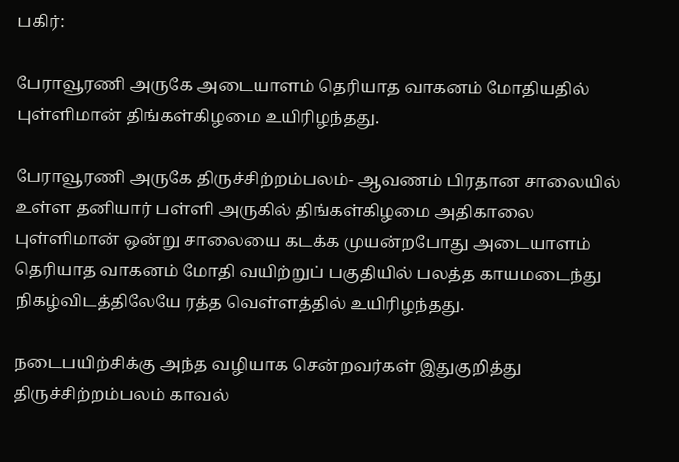பகிர்:

பேராவூரணி அருகே அடையாளம் தெரியாத வாகனம் மோதியதில் புள்ளிமான் திங்கள்கிழமை உயிரிழந்தது.

பேராவூரணி அருகே திருச்சிற்றம்பலம்- ஆவணம் பிரதான சாலையில் உள்ள தனியார் பள்ளி அருகில் திங்கள்கிழமை அதிகாலை புள்ளிமான் ஒன்று சாலையை கடக்க முயன்றபோது அடையாளம் தெரியாத வாகனம் மோதி வயிற்றுப் பகுதியில் பலத்த காயமடைந்து  நிகழ்விடத்திலேயே ரத்த வெள்ளத்தில் உயிரிழந்தது.

நடைபயிற்சிக்கு அந்த வழியாக சென்றவர்கள் இதுகுறித்து திருச்சிற்றம்பலம் காவல்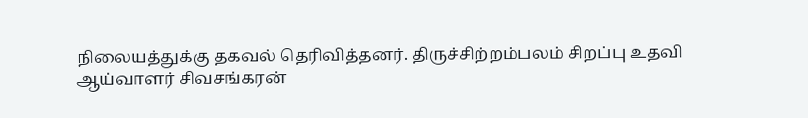நிலையத்துக்கு தகவல் தெரிவித்தனர். திருச்சிற்றம்பலம் சிறப்பு உதவி ஆய்வாளர் சிவசங்கரன்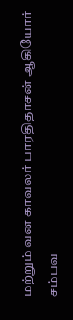மற்றும் வன காவலர் பாரதிதாசன் ஆகியோர் சம்பவ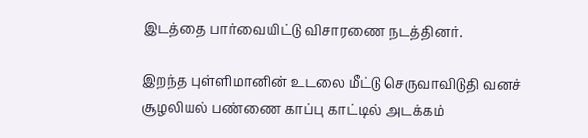இடத்தை பார்வையிட்டு விசாரணை நடத்தினர்.

இறந்த புள்ளிமானின் உடலை மீட்டு செருவாவிடுதி வனச் சூழலியல் பண்ணை காப்பு காட்டில் அடக்கம்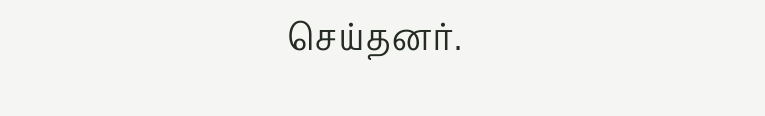செய்தனர்.